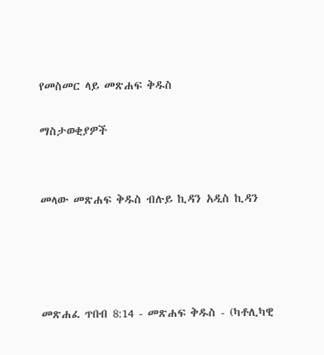የመስመር ላይ መጽሐፍ ቅዱስ

ማስታወቂያዎች


መላው መጽሐፍ ቅዱስ ብሉይ ኪዳን አዲስ ኪዳን




መጽሐፈ ጥበብ 8:14 - መጽሐፍ ቅዱስ - (ካቶሊካዊ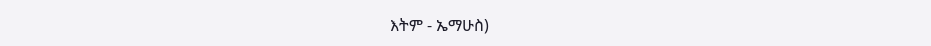እትም - ኤማሁስ)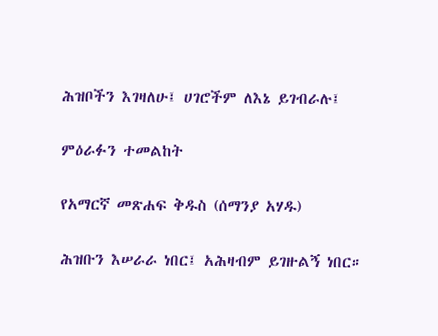ሕዝቦችን እገዛለሁ፤ ሀገሮችም ለእኔ ይገብራሉ፤

ምዕራፉን ተመልከት

የአማርኛ መጽሐፍ ቅዱስ (ሰማንያ አሃዱ)

ሕዝቡን እሠራራ ነበር፤ አሕዛብም ይገዙልኝ ነበር።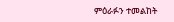ምዕራፉን ተመልከት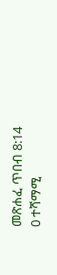መጽሐፈ ጥበብ 8:14
0 ተሻማሚ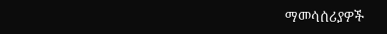ማመሳሰሪያዎች